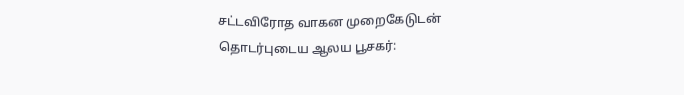சட்டவிரோத வாகன முறைகேடுடன் தொடர்புடைய ஆலய பூசகர்: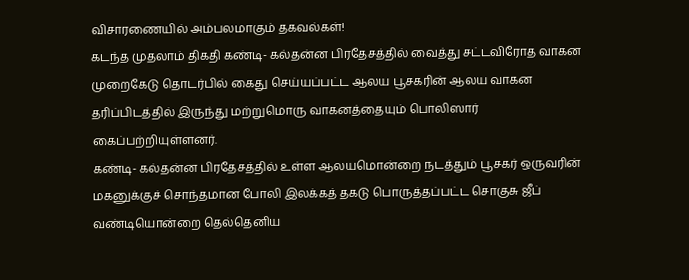விசாரணையில் அம்பலமாகும் தகவல்கள்!
கடந்த முதலாம் திகதி கண்டி- கல்தன்ன பிரதேசத்தில் வைத்து சட்டவிரோத வாகன முறைகேடு தொடர்பில் கைது செய்யப்பட்ட ஆலய பூசகரின் ஆலய வாகன தரிப்பிடத்தில் இருந்து மற்றுமொரு வாகனத்தையும் பொலிஸார் கைப்பற்றியுள்ளனர்.
கண்டி- கல்தன்ன பிரதேசத்தில் உள்ள ஆலயமொன்றை நடத்தும் பூசகர் ஒருவரின் மகனுக்குச் சொந்தமான போலி இலக்கத் தகடு பொருத்தப்பட்ட சொகுசு ஜீப் வண்டியொன்றை தெல்தெனிய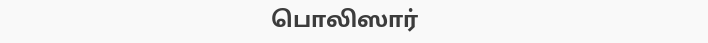பொலிஸார்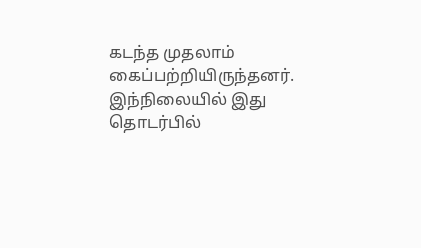கடந்த முதலாம் கைப்பற்றியிருந்தனர்.
இந்நிலையில் இது தொடர்பில்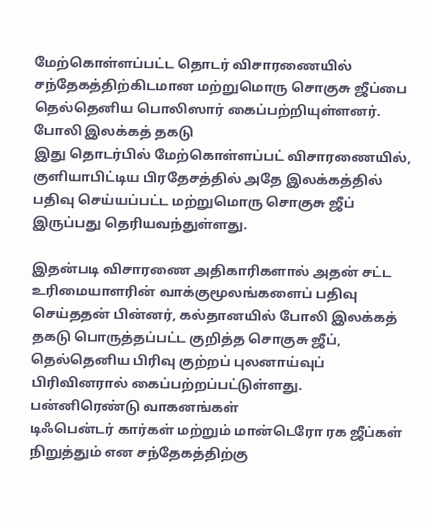மேற்கொள்ளப்பட்ட தொடர் விசாரணையில் சந்தேகத்திற்கிடமான மற்றுமொரு சொகுசு ஜீப்பை தெல்தெனிய பொலிஸார் கைப்பற்றியுள்ளனர்.
போலி இலக்கத் தகடு
இது தொடர்பில் மேற்கொள்ளப்பட் விசாரணையில், குளியாபிட்டிய பிரதேசத்தில் அதே இலக்கத்தில் பதிவு செய்யப்பட்ட மற்றுமொரு சொகுசு ஜீப் இருப்பது தெரியவந்துள்ளது.

இதன்படி விசாரணை அதிகாரிகளால் அதன் சட்ட உரிமையாளரின் வாக்குமூலங்களைப் பதிவு செய்ததன் பின்னர், கல்தானயில் போலி இலக்கத் தகடு பொருத்தப்பட்ட குறித்த சொகுசு ஜீப், தெல்தெனிய பிரிவு குற்றப் புலனாய்வுப் பிரிவினரால் கைப்பற்றப்பட்டுள்ளது.
பன்னிரெண்டு வாகனங்கள்
டிஃபென்டர் கார்கள் மற்றும் மான்டெரோ ரக ஜீப்கள் நிறுத்தும் என சந்தேகத்திற்கு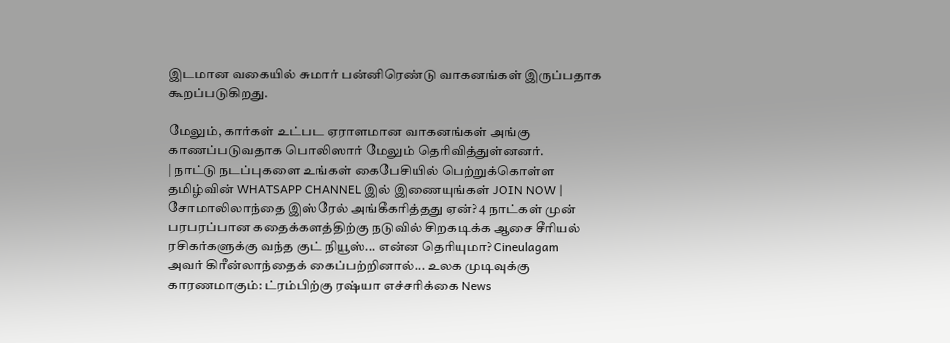இடமான வகையில் சுமார் பன்னிரெண்டு வாகனங்கள் இருப்பதாக கூறப்படுகிறது.

மேலும், கார்கள் உட்பட ஏராளமான வாகனங்கள் அங்கு காணப்படுவதாக பொலிஸார் மேலும் தெரிவித்துள்னனர்.
| நாட்டு நடப்புகளை உங்கள் கைபேசியில் பெற்றுக்கொள்ள தமிழ்வின் WHATSAPP CHANNEL இல் இணையுங்கள் JOIN NOW |
சோமாலிலாந்தை இஸ்ரேல் அங்கீகரித்தது ஏன்? 4 நாட்கள் முன்
பரபரப்பான கதைக்களத்திற்கு நடுவில் சிறகடிக்க ஆசை சீரியல் ரசிகர்களுக்கு வந்த குட் நியூஸ்... என்ன தெரியுமா? Cineulagam
அவர் கிரீன்லாந்தைக் கைப்பற்றினால்... உலக முடிவுக்கு காரணமாகும்: ட்ரம்பிற்கு ரஷ்யா எச்சரிக்கை News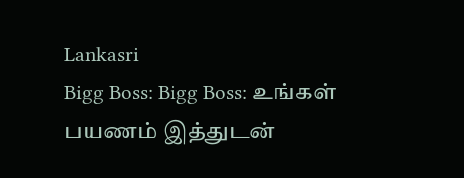Lankasri
Bigg Boss: Bigg Boss: உங்கள் பயணம் இத்துடன்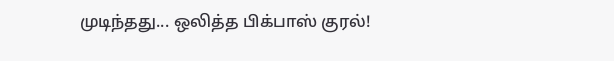முடிந்தது... ஒலித்த பிக்பாஸ் குரல்!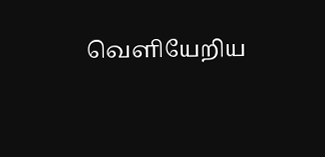வெளியேறிய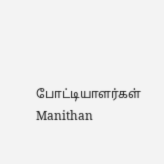போட்டியாளர்கள் Manithan